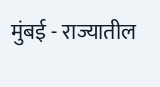मुंबई - राज्यातील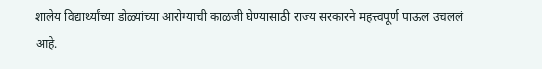शालेय विद्यार्थ्यांच्या डोळ्यांच्या आरोग्याची काळजी घेण्यासाठी राज्य सरकारने महत्त्वपूर्ण पाऊल उचललं आहे.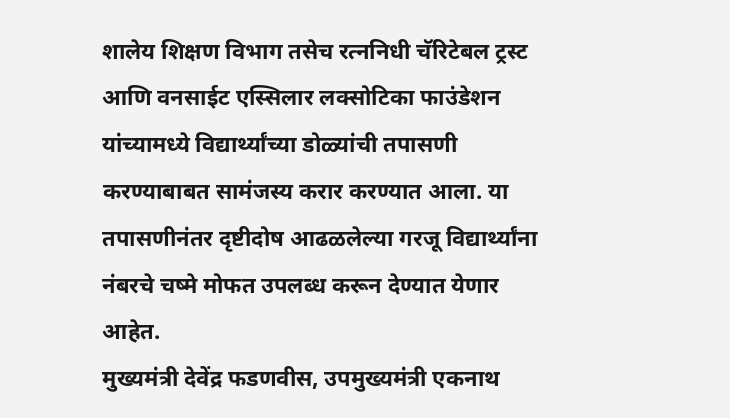शालेय शिक्षण विभाग तसेच रत्ननिधी चॅरिटेबल ट्रस्ट आणि वनसाईट एस्सिलार लक्सोटिका फाउंडेशन यांच्यामध्ये विद्यार्थ्यांच्या डोळ्यांची तपासणी करण्याबाबत सामंजस्य करार करण्यात आला. या तपासणीनंतर दृष्टीदोष आढळलेल्या गरजू विद्यार्थ्यांना नंबरचे चष्मे मोफत उपलब्ध करून देण्यात येणार आहेत.
मुख्यमंत्री देवेंद्र फडणवीस, उपमुख्यमंत्री एकनाथ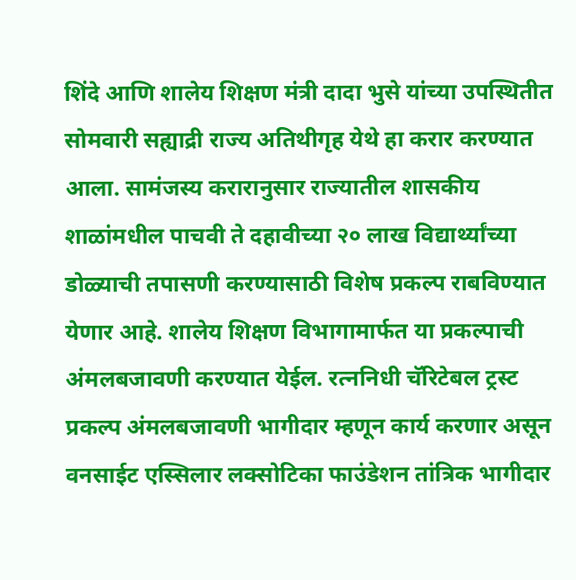शिंदे आणि शालेय शिक्षण मंत्री दादा भुसे यांच्या उपस्थितीत सोमवारी सह्याद्री राज्य अतिथीगृह येथे हा करार करण्यात आला. सामंजस्य करारानुसार राज्यातील शासकीय शाळांमधील पाचवी ते दहावीच्या २० लाख विद्यार्थ्यांच्या डोळ्याची तपासणी करण्यासाठी विशेष प्रकल्प राबविण्यात येणार आहे. शालेय शिक्षण विभागामार्फत या प्रकल्पाची अंमलबजावणी करण्यात येईल. रत्ननिधी चॅरिटेबल ट्रस्ट प्रकल्प अंमलबजावणी भागीदार म्हणून कार्य करणार असून वनसाईट एस्सिलार लक्सोटिका फाउंडेशन तांत्रिक भागीदार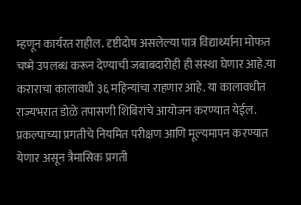म्हणून कार्यरत राहील. दृष्टीदोष असलेल्या पात्र विद्यार्थ्यांना मोफत चष्मे उपलब्ध करून देण्याची जबाबदारीही ही संस्था घेणार आहे.या कराराचा कालावधी ३६ महिन्यांचा राहणार आहे. या कालावधीत राज्यभरात डोळे तपासणी शिबिरांचे आयोजन करण्यात येईल. प्रकल्पाच्या प्रगतीचे नियमित परीक्षण आणि मूल्यमापन करण्यात येणार असून त्रैमासिक प्रगती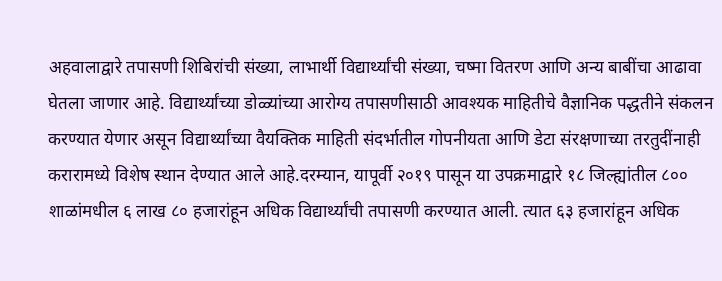अहवालाद्वारे तपासणी शिबिरांची संख्या, लाभार्थी विद्यार्थ्यांची संख्या, चष्मा वितरण आणि अन्य बाबींचा आढावा घेतला जाणार आहे. विद्यार्थ्यांच्या डोळ्यांच्या आरोग्य तपासणीसाठी आवश्यक माहितीचे वैज्ञानिक पद्धतीने संकलन करण्यात येणार असून विद्यार्थ्यांच्या वैयक्तिक माहिती संदर्भातील गोपनीयता आणि डेटा संरक्षणाच्या तरतुदींनाही करारामध्ये विशेष स्थान देण्यात आले आहे.दरम्यान, यापूर्वी २०१९ पासून या उपक्रमाद्वारे १८ जिल्ह्यांतील ८०० शाळांमधील ६ लाख ८० हजारांहून अधिक विद्यार्थ्यांची तपासणी करण्यात आली. त्यात ६३ हजारांहून अधिक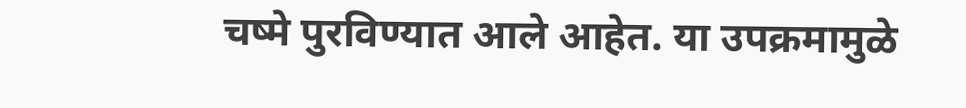चष्मे पुरविण्यात आले आहेत. या उपक्रमामुळे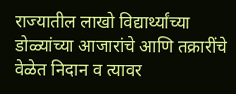राज्यातील लाखो विद्यार्थ्यांच्या डोळ्यांच्या आजारांचे आणि तक्रारींचे वेळेत निदान व त्यावर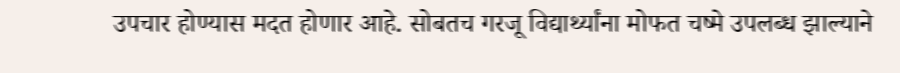उपचार होण्यास मदत होणार आहे. सोबतच गरजू विद्यार्थ्यांना मोफत चष्मे उपलब्ध झाल्याने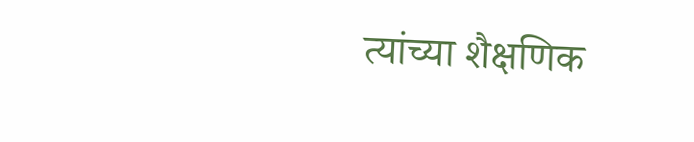त्यांच्या शैक्षणिक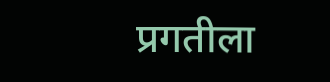प्रगतीला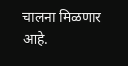चालना मिळणार आहे.